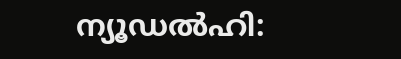ന്യൂഡൽഹി: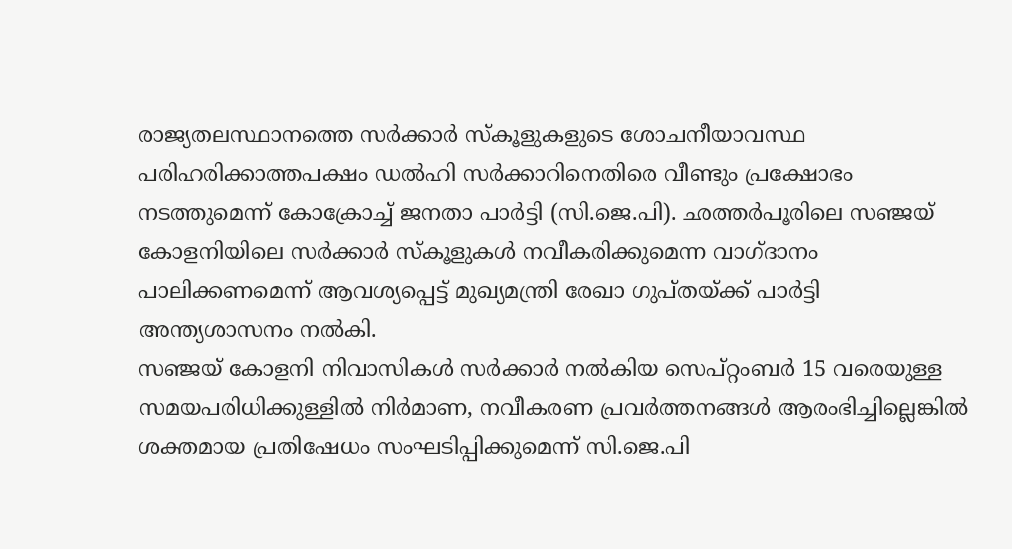രാജ്യതലസ്ഥാനത്തെ സർക്കാർ സ്കൂളുകളുടെ ശോചനീയാവസ്ഥ പരിഹരിക്കാത്തപക്ഷം ഡൽഹി സർക്കാറിനെതിരെ വീണ്ടും പ്രക്ഷോഭം നടത്തുമെന്ന് കോക്രോച്ച് ജനതാ പാർട്ടി (സി.ജെ.പി). ഛത്തർപൂരിലെ സഞ്ജയ് കോളനിയിലെ സർക്കാർ സ്കൂളുകൾ നവീകരിക്കുമെന്ന വാഗ്ദാനം പാലിക്കണമെന്ന് ആവശ്യപ്പെട്ട് മുഖ്യമന്ത്രി രേഖാ ഗുപ്തയ്ക്ക് പാർട്ടി അന്ത്യശാസനം നൽകി.
സഞ്ജയ് കോളനി നിവാസികൾ സർക്കാർ നൽകിയ സെപ്റ്റംബർ 15 വരെയുള്ള സമയപരിധിക്കുള്ളിൽ നിർമാണ, നവീകരണ പ്രവർത്തനങ്ങൾ ആരംഭിച്ചില്ലെങ്കിൽ ശക്തമായ പ്രതിഷേധം സംഘടിപ്പിക്കുമെന്ന് സി.ജെ.പി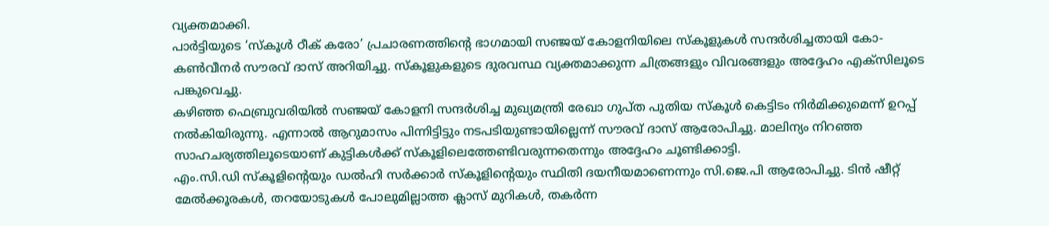വ്യക്തമാക്കി.
പാർട്ടിയുടെ ‘സ്കൂൾ ഠീക് കരോ’ പ്രചാരണത്തിന്റെ ഭാഗമായി സഞ്ജയ് കോളനിയിലെ സ്കൂളുകൾ സന്ദർശിച്ചതായി കോ-കൺവീനർ സൗരവ് ദാസ് അറിയിച്ചു. സ്കൂളുകളുടെ ദുരവസ്ഥ വ്യക്തമാക്കുന്ന ചിത്രങ്ങളും വിവരങ്ങളും അദ്ദേഹം എക്സിലൂടെ പങ്കുവെച്ചു.
കഴിഞ്ഞ ഫെബ്രുവരിയിൽ സഞ്ജയ് കോളനി സന്ദർശിച്ച മുഖ്യമന്ത്രി രേഖാ ഗുപ്ത പുതിയ സ്കൂൾ കെട്ടിടം നിർമിക്കുമെന്ന് ഉറപ്പ് നൽകിയിരുന്നു. എന്നാൽ ആറുമാസം പിന്നിട്ടിട്ടും നടപടിയുണ്ടായില്ലെന്ന് സൗരവ് ദാസ് ആരോപിച്ചു. മാലിന്യം നിറഞ്ഞ സാഹചര്യത്തിലൂടെയാണ് കുട്ടികൾക്ക് സ്കൂളിലെത്തേണ്ടിവരുന്നതെന്നും അദ്ദേഹം ചൂണ്ടിക്കാട്ടി.
എം.സി.ഡി സ്കൂളിന്റെയും ഡൽഹി സർക്കാർ സ്കൂളിന്റെയും സ്ഥിതി ദയനീയമാണെന്നും സി.ജെ.പി ആരോപിച്ചു. ടിൻ ഷീറ്റ് മേൽക്കൂരകൾ, തറയോടുകൾ പോലുമില്ലാത്ത ക്ലാസ് മുറികൾ, തകർന്ന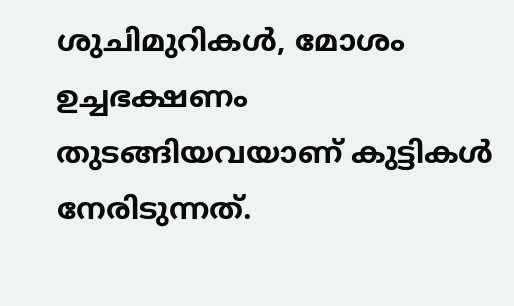ശുചിമുറികൾ, മോശം ഉച്ചഭക്ഷണം തുടങ്ങിയവയാണ് കുട്ടികൾ നേരിടുന്നത്.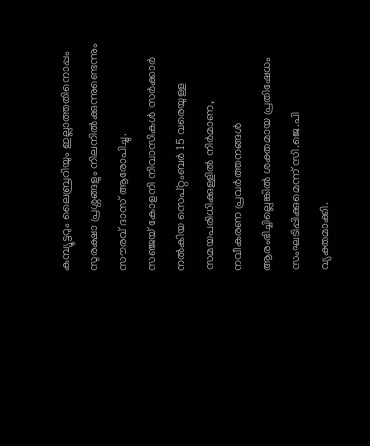കമ്പ്യൂട്ടറും ലൈബ്രറിയും ഇല്ലാത്തതിനൊപ്പം സുരക്ഷാ പ്രശ്നങ്ങളും നിലനിൽക്കുന്നുണ്ടെന്നും സൗരവ് ദാസ് ആരോപിച്ചു.
സഞ്ജയ് കോളനി നിവാസികൾ സർക്കാർ നൽകിയ സെപ്റ്റംബർ 15 വരെയുള്ള സമയപരിധിക്കുള്ളിൽ നിർമാണ, നവീകരണ പ്രവർത്തനങ്ങൾ ആരംഭിച്ചില്ലെങ്കിൽ ശക്തമായ പ്രതിഷേധം സംഘടിപ്പിക്കുമെന്ന് സി.ജെ.പി വ്യക്തമാക്കി.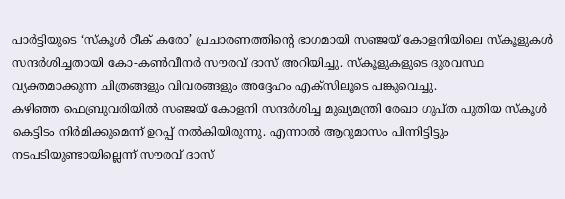പാർട്ടിയുടെ ‘സ്കൂൾ ഠീക് കരോ’ പ്രചാരണത്തിന്റെ ഭാഗമായി സഞ്ജയ് കോളനിയിലെ സ്കൂളുകൾ സന്ദർശിച്ചതായി കോ-കൺവീനർ സൗരവ് ദാസ് അറിയിച്ചു. സ്കൂളുകളുടെ ദുരവസ്ഥ വ്യക്തമാക്കുന്ന ചിത്രങ്ങളും വിവരങ്ങളും അദ്ദേഹം എക്സിലൂടെ പങ്കുവെച്ചു.
കഴിഞ്ഞ ഫെബ്രുവരിയിൽ സഞ്ജയ് കോളനി സന്ദർശിച്ച മുഖ്യമന്ത്രി രേഖാ ഗുപ്ത പുതിയ സ്കൂൾ കെട്ടിടം നിർമിക്കുമെന്ന് ഉറപ്പ് നൽകിയിരുന്നു. എന്നാൽ ആറുമാസം പിന്നിട്ടിട്ടും നടപടിയുണ്ടായില്ലെന്ന് സൗരവ് ദാസ്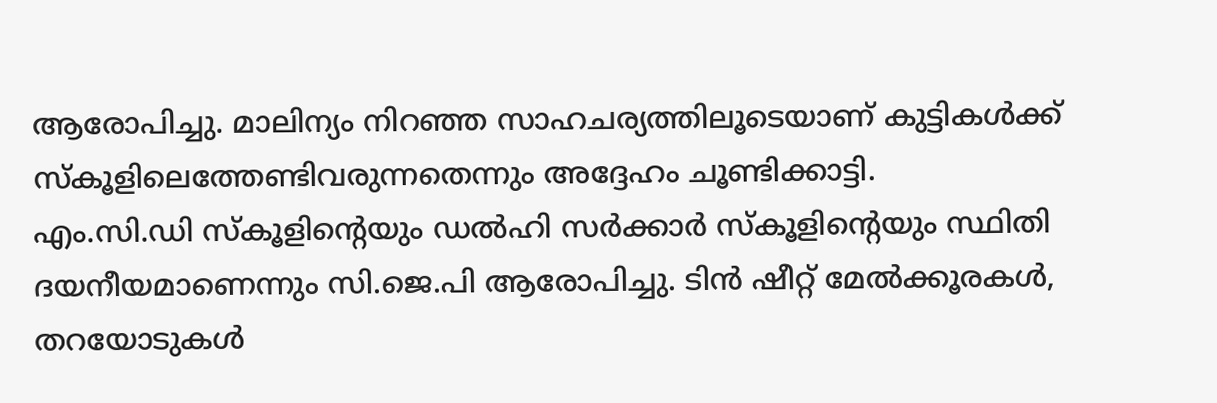ആരോപിച്ചു. മാലിന്യം നിറഞ്ഞ സാഹചര്യത്തിലൂടെയാണ് കുട്ടികൾക്ക് സ്കൂളിലെത്തേണ്ടിവരുന്നതെന്നും അദ്ദേഹം ചൂണ്ടിക്കാട്ടി.
എം.സി.ഡി സ്കൂളിന്റെയും ഡൽഹി സർക്കാർ സ്കൂളിന്റെയും സ്ഥിതി ദയനീയമാണെന്നും സി.ജെ.പി ആരോപിച്ചു. ടിൻ ഷീറ്റ് മേൽക്കൂരകൾ, തറയോടുകൾ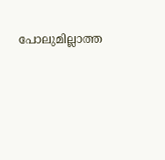പോലുമില്ലാത്ത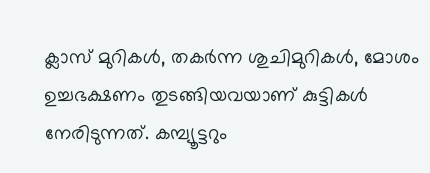ക്ലാസ് മുറികൾ, തകർന്ന ശുചിമുറികൾ, മോശം ഉച്ചഭക്ഷണം തുടങ്ങിയവയാണ് കുട്ടികൾ നേരിടുന്നത്. കമ്പ്യൂട്ടറും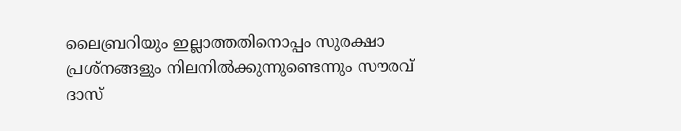ലൈബ്രറിയും ഇല്ലാത്തതിനൊപ്പം സുരക്ഷാ പ്രശ്നങ്ങളും നിലനിൽക്കുന്നുണ്ടെന്നും സൗരവ് ദാസ്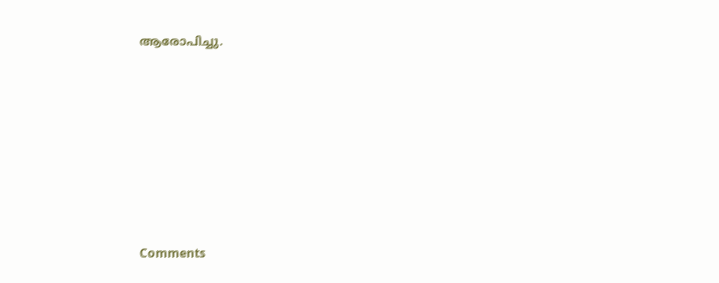ആരോപിച്ചു.







Comments